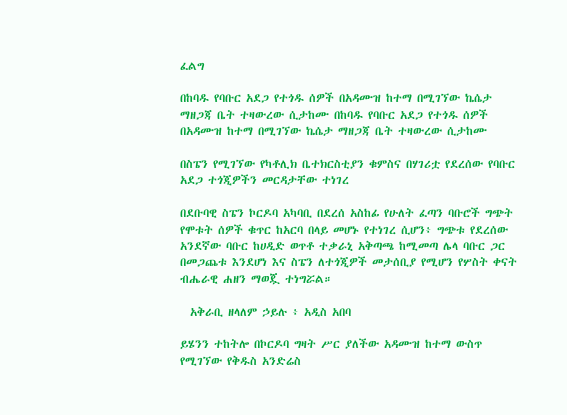ፈልግ

በከባዱ የባቡር አደጋ የተጎዱ ሰዎች በአዳሙዝ ከተማ በሚገኘው ኬሴታ ማዘጋጃ ቤት ተዛውረው ሲታከሙ በከባዱ የባቡር አደጋ የተጎዱ ሰዎች በአዳሙዝ ከተማ በሚገኘው ኬሴታ ማዘጋጃ ቤት ተዛውረው ሲታከሙ

በስፔን የሚገኘው የካቶሊክ ቤተክርስቲያን ቁምስና በሃገሪቷ የደረሰው የባቡር አደጋ ተጎጂዎችን መርዳታቸው ተነገረ

በደቡባዊ ስፔን ኮርዶባ አካባቢ በደረሰ አስከፊ የሁለት ፈጣን ባቡሮች ግጭት የሞቱት ሰዎች ቁጥር ከአርባ በላይ መሆኑ የተነገረ ሲሆን፥ ግጭቱ የደረሰው አንደኛው ባቡር ከሀዲድ ወጥቶ ተቃራኒ አቅጣጫ ከሚመጣ ሌላ ባቡር ጋር በመጋጨቱ እንደሆነ እና ስፔን ለተጎጂዎች መታሰቢያ የሚሆን የሦስት ቀናት ብሔራዊ ሐዘን ማወጇ ተነግሯል።

  አቅራቢ ዘላለም ኃይሉ ፥ አዲስ አበባ

ይሄንን ተከትሎ በኮርዶባ ግዛት ሥር ያለችው አዳሙዝ ከተማ ውስጥ የሚገኘው የቅዱስ አንድሬስ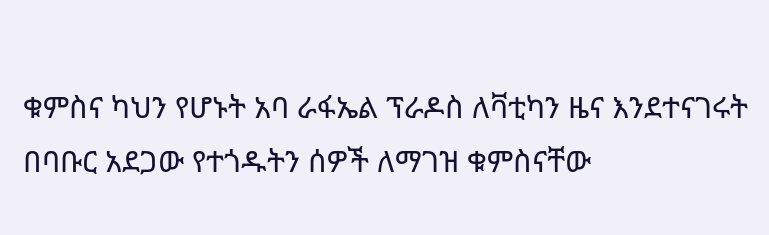ቁምስና ካህን የሆኑት አባ ራፋኤል ፕራዶስ ለቫቲካን ዜና እንደተናገሩት በባቡር አደጋው የተጎዱትን ሰዎች ለማገዝ ቁምስናቸው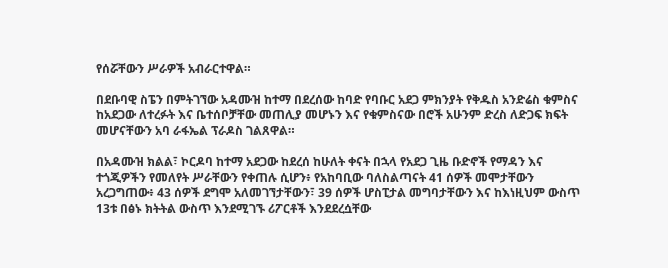የሰሯቸውን ሥራዎች አብራርተዋል።

በደቡባዊ ስፔን በምትገኘው አዳሙዝ ከተማ በደረሰው ከባድ የባቡር አደጋ ምክንያት የቅዱስ አንድሬስ ቁምስና ከአደጋው ለተረፉት እና ቤተሰቦቻቸው መጠሊያ መሆኑን እና የቁምስናው በሮች አሁንም ድረስ ለድጋፍ ክፍት መሆናቸውን አባ ራፋኤል ፕራዶስ ገልጸዋል።

በአዳሙዝ ክልል፣ ኮርዶባ ከተማ አደጋው ከደረሰ ከሁለት ቀናት በኋላ የአደጋ ጊዜ ቡድኖች የማዳን እና ተጎጂዎችን የመለየት ሥራቸውን የቀጠሉ ሲሆን፥ የአከባቢው ባለስልጣናት 41 ሰዎች መሞታቸውን አረጋግጠው፥ 43 ሰዎች ደግሞ አለመገኘታቸውን፣ 39 ሰዎች ሆስፒታል መግባታቸውን እና ከእነዚህም ውስጥ 13ቱ በፅኑ ክትትል ውስጥ እንደሚገኙ ሪፖርቶች እንደደረሷቸው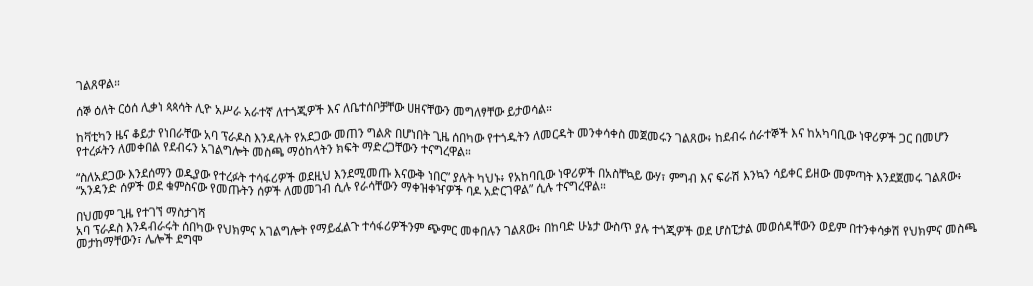ገልጸዋል።

ሰኞ ዕለት ርዕሰ ሊቃነ ጳጳሳት ሊዮ አሥራ አራተኛ ለተጎጂዎች እና ለቤተሰቦቻቸው ሀዘናቸውን መግለፃቸው ይታወሳል።

ከቫቲካን ዜና ቆይታ የነበራቸው አባ ፕራዶስ እንዳሉት የአደጋው መጠን ግልጽ በሆነበት ጊዜ ሰበካው የተጎዱትን ለመርዳት መንቀሳቀስ መጀመሩን ገልጸው፥ ከደብሩ ሰራተኞች እና ከአካባቢው ነዋሪዎች ጋር በመሆን የተረፉትን ለመቀበል የደብሩን አገልግሎት መስጫ ማዕከላትን ክፍት ማድረጋቸውን ተናግረዋል።

“ስለአደጋው እንደሰማን ወዲያው የተረፉት ተሳፋሪዎች ወደዚህ እንደሚመጡ እናውቅ ነበር” ያሉት ካህኑ፥ የአከባቢው ነዋሪዎች በአስቸኳይ ውሃ፣ ምግብ እና ፍራሽ እንኳን ሳይቀር ይዘው መምጣት እንደጀመሩ ገልጸው፥ “አንዳንድ ሰዎች ወደ ቁምስናው የመጡትን ሰዎች ለመመገብ ሲሉ የራሳቸውን ማቀዝቀዣዎች ባዶ አድርገዋል” ሲሉ ተናግረዋል።

በህመም ጊዜ የተገኘ ማስታገሻ
አባ ፕራዶስ እንዳብራሩት ሰበካው የህክምና አገልግሎት የማይፈልጉ ተሳፋሪዎችንም ጭምር መቀበሉን ገልጸው፥ በከባድ ሁኔታ ውስጥ ያሉ ተጎጂዎች ወደ ሆስፒታል መወሰዳቸውን ወይም በተንቀሳቃሽ የህክምና መስጫ መታከማቸውን፣ ሌሎች ደግሞ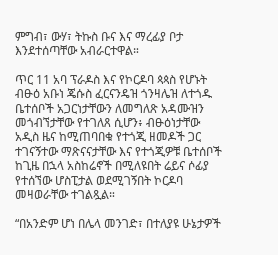ምግብ፣ ውሃ፣ ትኩስ ቡና እና ማረፊያ ቦታ እንደተሰጣቸው አብራርተዋል።

ጥር 11 አባ ፕራዶስ እና የኮርዶባ ጳጳስ የሆኑት ብፁዕ አቡነ ጄሱስ ፈርናንዴዝ ጎንዛሌዝ ለተጎዱ ቤተሰቦች አጋርነታቸውን ለመግለጽ አዳሙዝን መጎብኘታቸው የተገለጸ ሲሆን፥ ብፁዕነታቸው አዲስ ዜና ከሚጠባበቁ የተጎጂ ዘመዶች ጋር ተገናኝተው ማጽናናታቸው እና የተጎጂዎቹ ቤተሰቦች ከጊዜ በኋላ አስከሬኖች በሚለዩበት ሬይና ሶፊያ የተሰኘው ሆስፒታል ወደሚገኝበት ኮርዶባ መዛወራቸው ተገልጿል።

“በአንድም ሆነ በሌላ መንገድ፣ በተለያዩ ሁኔታዎች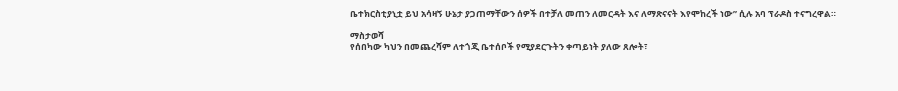ቤተክርስቲያኒቷ ይህ አሳዛኝ ሁኔታ ያጋጠማቸውን ሰዎች በተቻለ መጠን ለመርዳት እና ለማጽናናት እየሞከረች ነው” ሲሉ አባ ፕራዶስ ተናግረዋል።

ማስታወሻ
የሰበካው ካህን በመጨረሻም ለተጎጂ ቤተሰቦች የሚያደርጉትን ቀጣይነት ያለው ጸሎት፣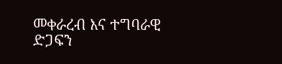መቀራረብ እና ተግባራዊ ድጋፍን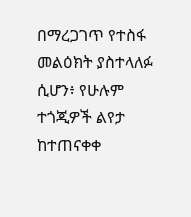በማረጋገጥ የተስፋ መልዕክት ያስተላለፉ ሲሆን፥ የሁሉም ተጎጂዎች ልየታ ከተጠናቀቀ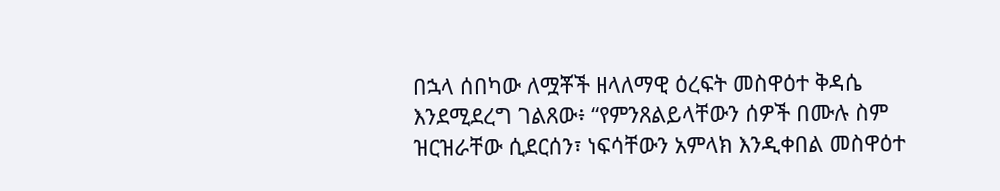በኋላ ሰበካው ለሟቾች ዘላለማዊ ዕረፍት መስዋዕተ ቅዳሴ እንደሚደረግ ገልጸው፥ “የምንጸልይላቸውን ሰዎች በሙሉ ስም ዝርዝራቸው ሲደርሰን፣ ነፍሳቸውን አምላክ እንዲቀበል መስዋዕተ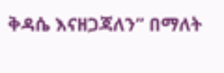ቅዳሴ እናዘጋጃለን” በማለት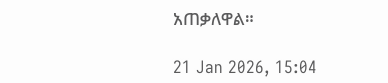አጠቃለዋል።

21 Jan 2026, 15:04